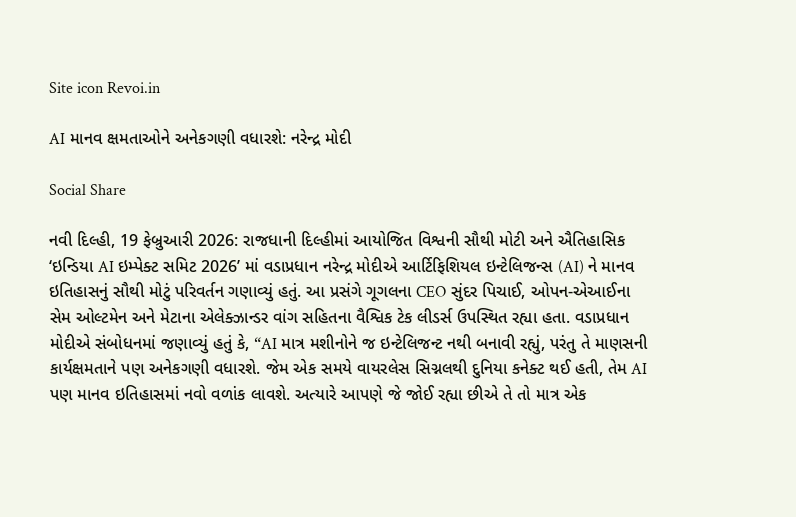Site icon Revoi.in

AI માનવ ક્ષમતાઓને અનેકગણી વધારશે: નરેન્દ્ર મોદી

Social Share

નવી દિલ્હી, 19 ફેબ્રુઆરી 2026: રાજધાની દિલ્હીમાં આયોજિત વિશ્વની સૌથી મોટી અને ઐતિહાસિક ‘ઇન્ડિયા AI ઇમ્પેક્ટ સમિટ 2026’ માં વડાપ્રધાન નરેન્દ્ર મોદીએ આર્ટિફિશિયલ ઇન્ટેલિજન્સ (AI) ને માનવ ઇતિહાસનું સૌથી મોટું પરિવર્તન ગણાવ્યું હતું. આ પ્રસંગે ગૂગલના CEO સુંદર પિચાઈ, ઓપન-એઆઈના સેમ ઓલ્ટમેન અને મેટાના એલેક્ઝાન્ડર વાંગ સહિતના વૈશ્વિક ટેક લીડર્સ ઉપસ્થિત રહ્યા હતા. વડાપ્રધાન મોદીએ સંબોધનમાં જણાવ્યું હતું કે, “AI માત્ર મશીનોને જ ઇન્ટેલિજન્ટ નથી બનાવી રહ્યું, પરંતુ તે માણસની કાર્યક્ષમતાને પણ અનેકગણી વધારશે. જેમ એક સમયે વાયરલેસ સિગ્નલથી દુનિયા કનેક્ટ થઈ હતી, તેમ AI પણ માનવ ઇતિહાસમાં નવો વળાંક લાવશે. અત્યારે આપણે જે જોઈ રહ્યા છીએ તે તો માત્ર એક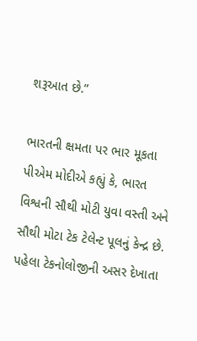શરૂઆત છે.”

ભારતની ક્ષમતા પર ભાર મૂકતા પીએમ મોદીએ કહ્યું કે, ભારત વિશ્વની સૌથી મોટી યુવા વસ્તી અને સૌથી મોટા ટેક ટેલેન્ટ પૂલનું કેન્દ્ર છે. પહેલા ટેકનોલોજીની અસર દેખાતા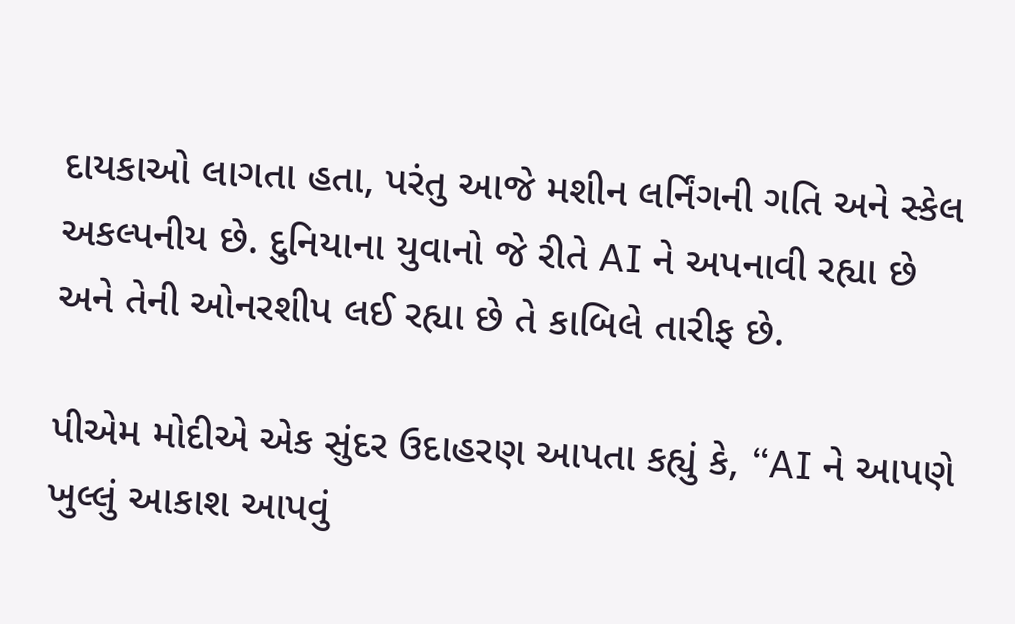દાયકાઓ લાગતા હતા, પરંતુ આજે મશીન લર્નિંગની ગતિ અને સ્કેલ અકલ્પનીય છે. દુનિયાના યુવાનો જે રીતે AI ને અપનાવી રહ્યા છે અને તેની ઓનરશીપ લઈ રહ્યા છે તે કાબિલે તારીફ છે.

પીએમ મોદીએ એક સુંદર ઉદાહરણ આપતા કહ્યું કે, “AI ને આપણે ખુલ્લું આકાશ આપવું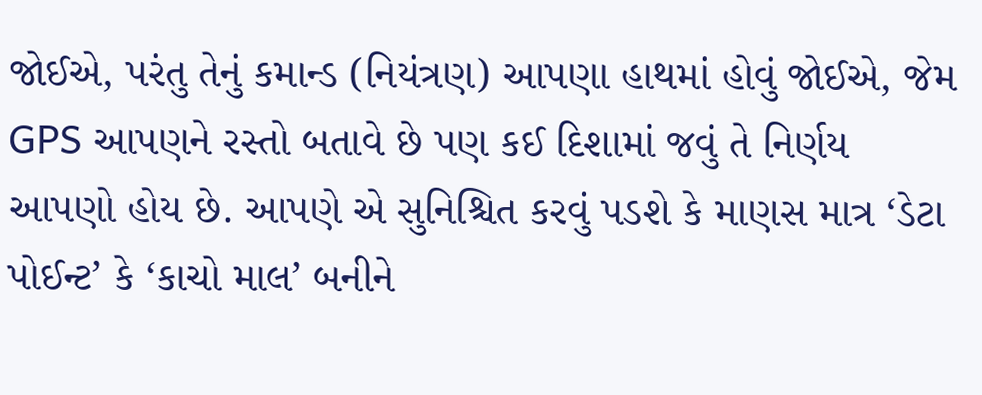જોઈએ, પરંતુ તેનું કમાન્ડ (નિયંત્રણ) આપણા હાથમાં હોવું જોઈએ, જેમ GPS આપણને રસ્તો બતાવે છે પણ કઈ દિશામાં જવું તે નિર્ણય આપણો હોય છે. આપણે એ સુનિશ્ચિત કરવું પડશે કે માણસ માત્ર ‘ડેટા પોઈન્ટ’ કે ‘કાચો માલ’ બનીને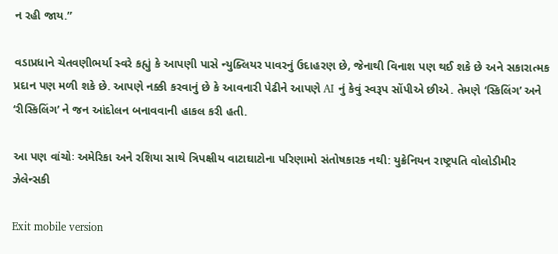ન રહી જાય.”

વડાપ્રધાને ચેતવણીભર્યા સ્વરે કહ્યું કે આપણી પાસે ન્યુક્લિયર પાવરનું ઉદાહરણ છે, જેનાથી વિનાશ પણ થઈ શકે છે અને સકારાત્મક પ્રદાન પણ મળી શકે છે. આપણે નક્કી કરવાનું છે કે આવનારી પેઢીને આપણે AI નું કેવું સ્વરૂપ સોંપીએ છીએ. તેમણે ‘સ્કિલિંગ’ અને ‘રીસ્કિલિંગ’ ને જન આંદોલન બનાવવાની હાકલ કરી હતી.

આ પણ વાંચોઃ અમેરિકા અને રશિયા સાથે ત્રિપક્ષીય વાટાઘાટોના પરિણામો સંતોષકારક નથી: યુક્રેનિયન રાષ્ટ્રપતિ વોલોડીમીર ઝેલેન્સકી

Exit mobile version